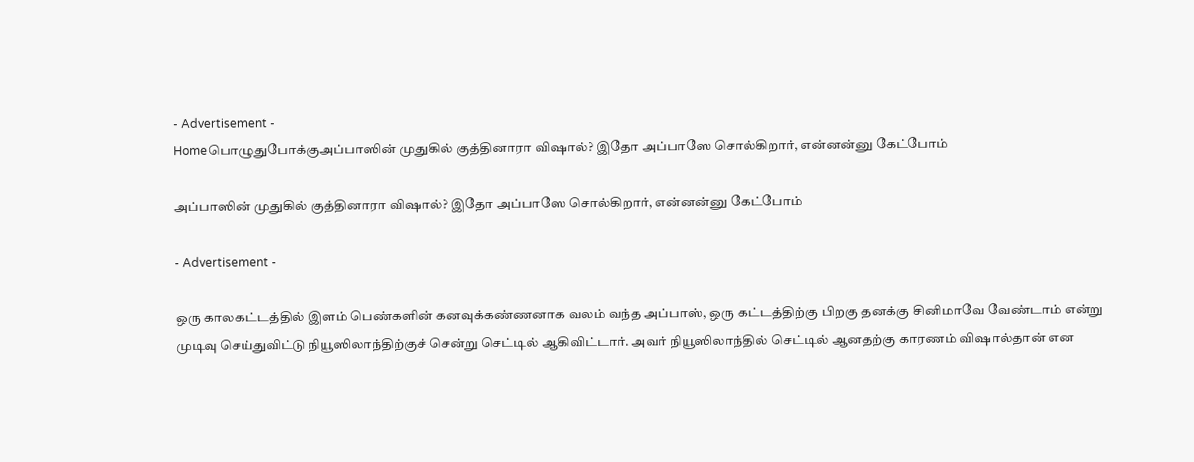- Advertisement -
Homeபொழுதுபோக்குஅப்பாஸின் முதுகில் குத்தினாரா விஷால்? இதோ அப்பாஸே சொல்கிறார், என்னன்னு கேட்போம்

அப்பாஸின் முதுகில் குத்தினாரா விஷால்? இதோ அப்பாஸே சொல்கிறார், என்னன்னு கேட்போம்

- Advertisement -

ஒரு காலகட்டத்தில் இளம் பெண்களின் கனவுக்கண்ணனாக வலம் வந்த அப்பாஸ், ஒரு கட்டத்திற்கு பிறகு தனக்கு சினிமாவே வேண்டாம் என்று முடிவு செய்துவிட்டு நியூஸிலாந்திற்குச் சென்று செட்டில் ஆகிவிட்டார். அவர் நியூஸிலாந்தில் செட்டில் ஆனதற்கு காரணம் விஷால்தான் என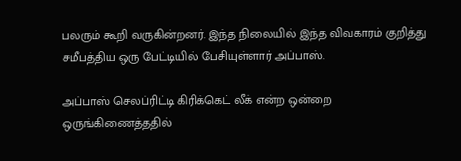பலரும் கூறி வருகின்றனர். இந்த நிலையில் இந்த விவகாரம் குறித்து சமீபத்திய ஒரு பேட்டியில் பேசியுள்ளார் அப்பாஸ்.

அப்பாஸ் செலப்ரிட்டி கிரிக்கெட் லீக் என்ற ஒன்றை ஒருங்கிணைத்ததில்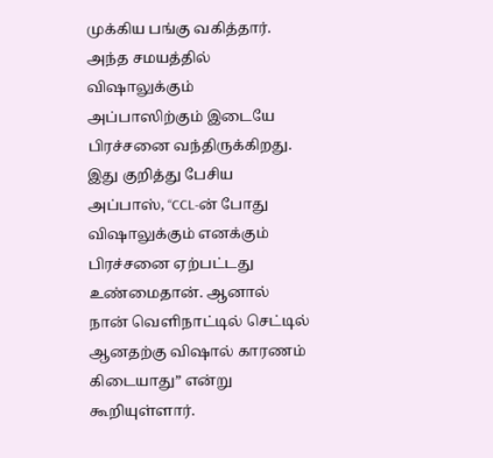முக்கிய பங்கு வகித்தார். அந்த சமயத்தில் விஷாலுக்கும் அப்பாஸிற்கும் இடையே பிரச்சனை வந்திருக்கிறது. இது குறித்து பேசிய அப்பாஸ், “CCL-ன் போது விஷாலுக்கும் எனக்கும் பிரச்சனை ஏற்பட்டது உண்மைதான். ஆனால் நான் வெளிநாட்டில் செட்டில் ஆனதற்கு விஷால் காரணம் கிடையாது” என்று கூறியுள்ளார்.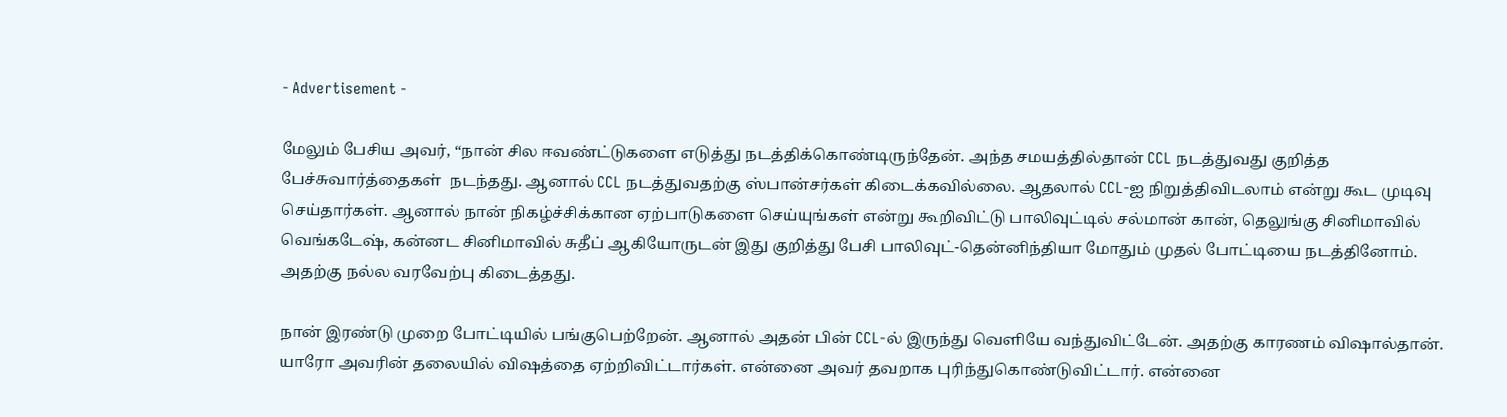- Advertisement -

மேலும் பேசிய அவர், “நான் சில ஈவண்ட்டுகளை எடுத்து நடத்திக்கொண்டிருந்தேன். அந்த சமயத்தில்தான் CCL நடத்துவது குறித்த பேச்சுவார்த்தைகள்  நடந்தது. ஆனால் CCL நடத்துவதற்கு ஸ்பான்சர்கள் கிடைக்கவில்லை. ஆதலால் CCL-ஐ நிறுத்திவிடலாம் என்று கூட முடிவு செய்தார்கள். ஆனால் நான் நிகழ்ச்சிக்கான ஏற்பாடுகளை செய்யுங்கள் என்று கூறிவிட்டு பாலிவுட்டில் சல்மான் கான், தெலுங்கு சினிமாவில் வெங்கடேஷ், கன்னட சினிமாவில் சுதீப் ஆகியோருடன் இது குறித்து பேசி பாலிவுட்-தென்னிந்தியா மோதும் முதல் போட்டியை நடத்தினோம். அதற்கு நல்ல வரவேற்பு கிடைத்தது.

நான் இரண்டு முறை போட்டியில் பங்குபெற்றேன். ஆனால் அதன் பின் CCL-ல் இருந்து வெளியே வந்துவிட்டேன். அதற்கு காரணம் விஷால்தான். யாரோ அவரின் தலையில் விஷத்தை ஏற்றிவிட்டார்கள். என்னை அவர் தவறாக புரிந்துகொண்டுவிட்டார். என்னை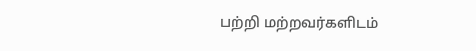பற்றி மற்றவர்களிடம்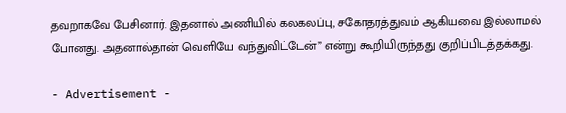தவறாகவே பேசினார். இதனால் அணியில் கலகலப்பு, சகோதரத்துவம் ஆகியவை இல்லாமல் போனது. அதனால்தான் வெளியே வந்துவிட்டேன்” என்று கூறியிருந்தது குறிப்பிடத்தக்கது.

- Advertisement -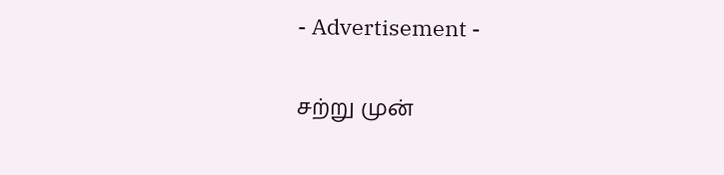- Advertisement -

சற்று முன்